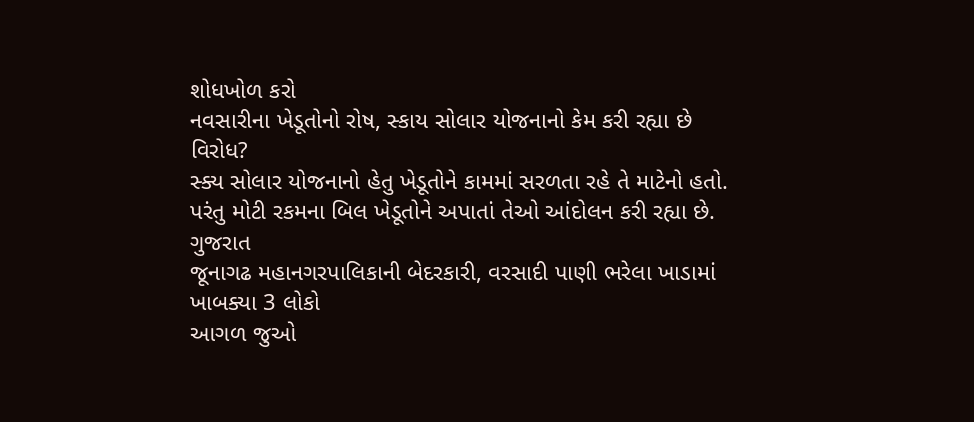શોધખોળ કરો
નવસારીના ખેડૂતોનો રોષ, સ્કાય સોલાર યોજનાનો કેમ કરી રહ્યા છે વિરોધ?
સ્ક્ય સોલાર યોજનાનો હેતુ ખેડૂતોને કામમાં સરળતા રહે તે માટેનો હતો. પરંતુ મોટી રકમના બિલ ખેડૂતોને અપાતાં તેઓ આંદોલન કરી રહ્યા છે.
ગુજરાત
જૂનાગઢ મહાનગરપાલિકાની બેદરકારી, વરસાદી પાણી ભરેલા ખાડામાં ખાબક્યા 3 લોકો
આગળ જુઓ